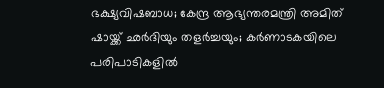ഭക്ഷ്യവിഷബാധ; കേന്ദ്ര ആഭ്യന്തരമന്ത്രി അമിത് ഷായ്ക്ക് ഛർദിയും തളർച്ചയും; കർണാടകയിലെ പരിപാടികളിൽ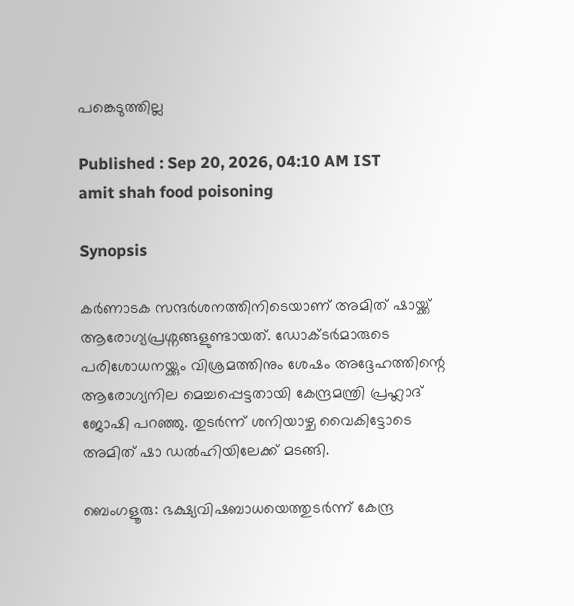പങ്കെടുത്തില്ല

Published : Sep 20, 2026, 04:10 AM IST
amit shah food poisoning

Synopsis

കർണാടക സന്ദർശനത്തിനിടെയാണ് അമിത് ഷായ്ക്ക് ആരോഗ്യപ്രശ്നങ്ങളുണ്ടായത്. ഡോക്ടർമാരുടെ പരിശോധനയ്ക്കും വിശ്രമത്തിനും ശേഷം അദ്ദേഹത്തിന്റെ ആരോഗ്യനില മെച്ചപ്പെട്ടതായി കേന്ദ്രമന്ത്രി പ്രഹ്ലാദ് ജോഷി പറഞ്ഞു. തുടർന്ന് ശനിയാഴ്ച വൈകിട്ടോടെ അമിത് ഷാ ഡൽഹിയിലേക്ക് മടങ്ങി.

ബെംഗളൂരു: ഭക്ഷ്യവിഷബാധയെത്തുടർന്ന് കേന്ദ്ര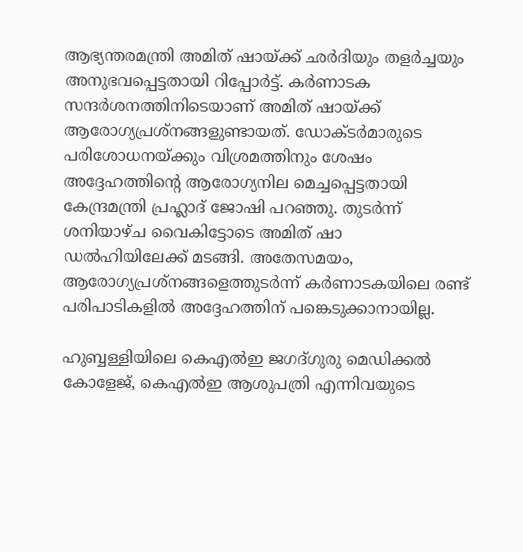ആഭ്യന്തരമന്ത്രി അമിത് ഷായ്ക്ക് ഛർദിയും തളർച്ചയും അനുഭവപ്പെട്ടതായി റിപ്പോർട്ട്. കർണാടക സന്ദർശനത്തിനിടെയാണ് അമിത് ഷായ്ക്ക് ആരോഗ്യപ്രശ്നങ്ങളുണ്ടായത്. ഡോക്ടർമാരുടെ പരിശോധനയ്ക്കും വിശ്രമത്തിനും ശേഷം അദ്ദേഹത്തിന്റെ ആരോഗ്യനില മെച്ചപ്പെട്ടതായി കേന്ദ്രമന്ത്രി പ്രഹ്ലാദ് ജോഷി പറഞ്ഞു. തുടർന്ന് ശനിയാഴ്ച വൈകിട്ടോടെ അമിത് ഷാ ഡൽഹിയിലേക്ക് മടങ്ങി. അതേസമയം, ആരോഗ്യപ്രശ്നങ്ങളെത്തുടർന്ന് കർണാടകയിലെ രണ്ട് പരിപാടികളിൽ അദ്ദേഹത്തിന് പങ്കെടുക്കാനായില്ല.

ഹുബ്ബള്ളിയിലെ കെഎൽഇ ജഗദ്ഗുരു മെഡിക്കൽ കോളേജ്, കെഎൽഇ ആശുപത്രി എന്നിവയുടെ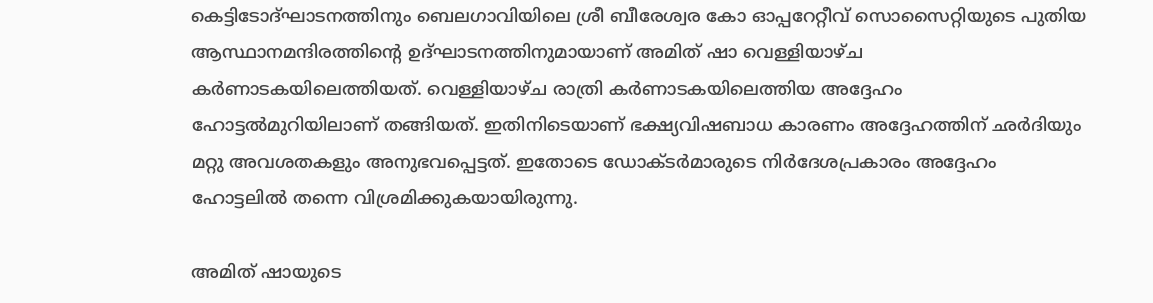കെട്ടിടോദ്ഘാടനത്തിനും ബെലഗാവിയിലെ ശ്രീ ബീരേശ്വര കോ ഓപ്പറേറ്റീവ് സൊസൈറ്റിയുടെ പുതിയ ആസ്ഥാനമന്ദിരത്തിന്റെ ഉദ്ഘാടനത്തിനുമായാണ് അമിത് ഷാ വെള്ളിയാഴ്ച കർണാടകയിലെത്തിയത്. വെള്ളിയാഴ്ച രാത്രി കർണാടകയിലെത്തിയ അദ്ദേഹം ഹോട്ടൽമുറിയിലാണ് തങ്ങിയത്. ഇതിനിടെയാണ് ഭക്ഷ്യവിഷബാധ കാരണം അദ്ദേഹത്തിന് ഛർദിയും മറ്റു അവശതകളും അനുഭവപ്പെട്ടത്. ഇതോടെ ഡോക്ടർമാരുടെ നിർദേശപ്രകാരം അദ്ദേഹം ഹോട്ടലിൽ തന്നെ വിശ്രമിക്കുകയായിരുന്നു.

അമിത് ഷായുടെ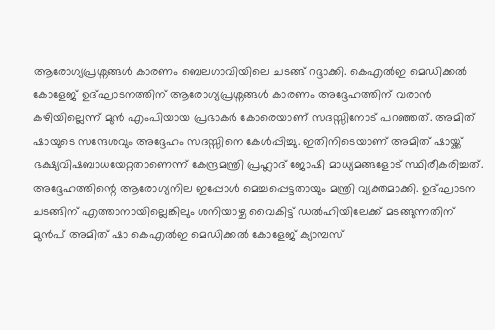ആരോഗ്യപ്രശ്നങ്ങൾ കാരണം ബെലഗാവിയിലെ ചടങ്ങ് റദ്ദാക്കി. കെഎൽഇ മെഡിക്കൽ കോളേജ് ഉദ്ഘാടനത്തിന് ആരോഗ്യപ്രശ്നങ്ങൾ കാരണം അദ്ദേഹത്തിന് വരാൻ കഴിയില്ലെന്ന് മുൻ എംപിയായ പ്രഭാകർ കോരെയാണ് സദസ്സിനോട് പറഞ്ഞത്. അമിത് ഷായുടെ സന്ദേശവും അദ്ദേഹം സദസ്സിനെ കേൾപ്പിച്ചു. ഇതിനിടെയാണ് അമിത് ഷായ്ക്ക് ഭക്ഷ്യവിഷബാധയേറ്റതാണെന്ന് കേന്ദ്രമന്ത്രി പ്രഹ്ലാദ് ജോഷി മാധ്യമങ്ങളോട് സ്ഥിരീകരിച്ചത്. അദ്ദേഹത്തിന്റെ ആരോഗ്യനില ഇപ്പോൾ മെച്ചപ്പെട്ടതായും മന്ത്രി വ്യക്തമാക്കി. ഉദ്ഘാടന ചടങ്ങിന് എത്താനായില്ലെങ്കിലും ശനിയാഴ്ച വൈകിട്ട് ഡൽഹിയിലേക്ക് മടങ്ങുന്നതിന് മുൻപ് അമിത് ഷാ കെഎൽഇ മെഡിക്കൽ കോളേജ് ക്യാമ്പസ്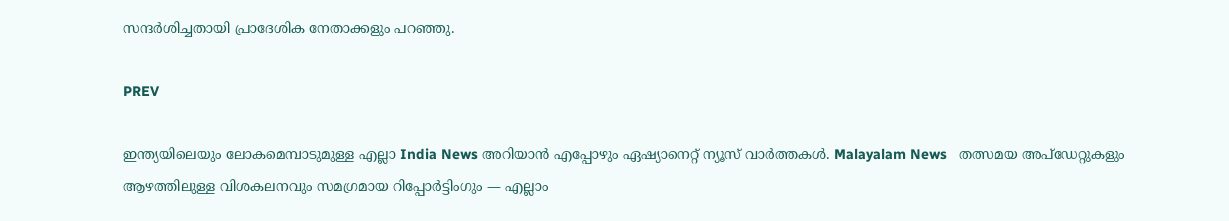സന്ദർശിച്ചതായി പ്രാദേശിക നേതാക്കളും പറഞ്ഞു.

PREV

ഇന്ത്യയിലെയും ലോകമെമ്പാടുമുള്ള എല്ലാ India News അറിയാൻ എപ്പോഴും ഏഷ്യാനെറ്റ് ന്യൂസ് വാർത്തകൾ. Malayalam News   തത്സമയ അപ്‌ഡേറ്റുകളും ആഴത്തിലുള്ള വിശകലനവും സമഗ്രമായ റിപ്പോർട്ടിംഗും — എല്ലാം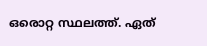ഒരൊറ്റ സ്ഥലത്ത്. ഏത്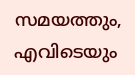സമയത്തും, എവിടെയും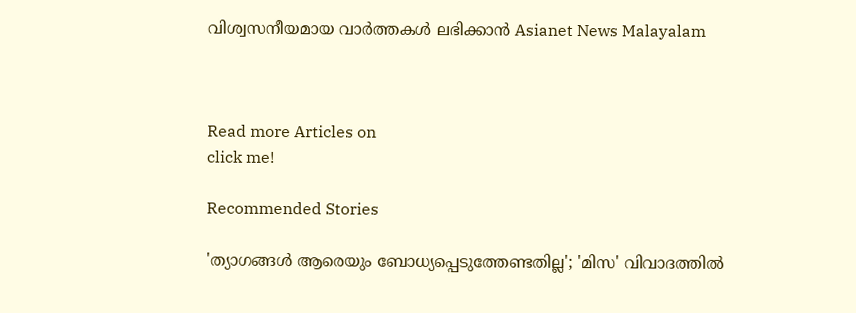വിശ്വസനീയമായ വാർത്തകൾ ലഭിക്കാൻ Asianet News Malayalam



Read more Articles on
click me!

Recommended Stories

'ത്യാഗങ്ങൾ ആരെയും ബോധ്യപ്പെടുത്തേണ്ടതില്ല'; 'മിസ' വിവാദത്തിൽ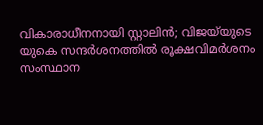വികാരാധീനനായി സ്റ്റാലിൻ; വിജയ്‍യുടെ യുകെ സന്ദർശനത്തിൽ രൂക്ഷവിമർശനം
സംസ്ഥാന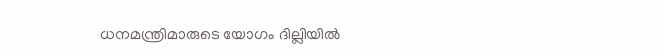ധനമന്ത്രിമാരുടെ യോഗം ദില്ലിയിൽ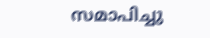സമാപിച്ചു